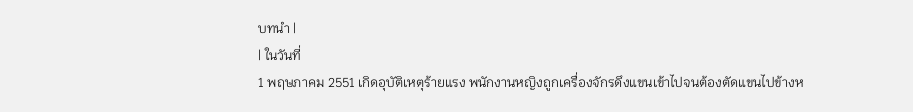บทนำ |
| ในวันที่
1 พฤษภาคม 2551 เกิดอุบัติเหตุร้ายแรง พนักงานหญิงถูกเครื่องจักรดึงแขนเข้าไปจนต้องตัดแขนไปข้างห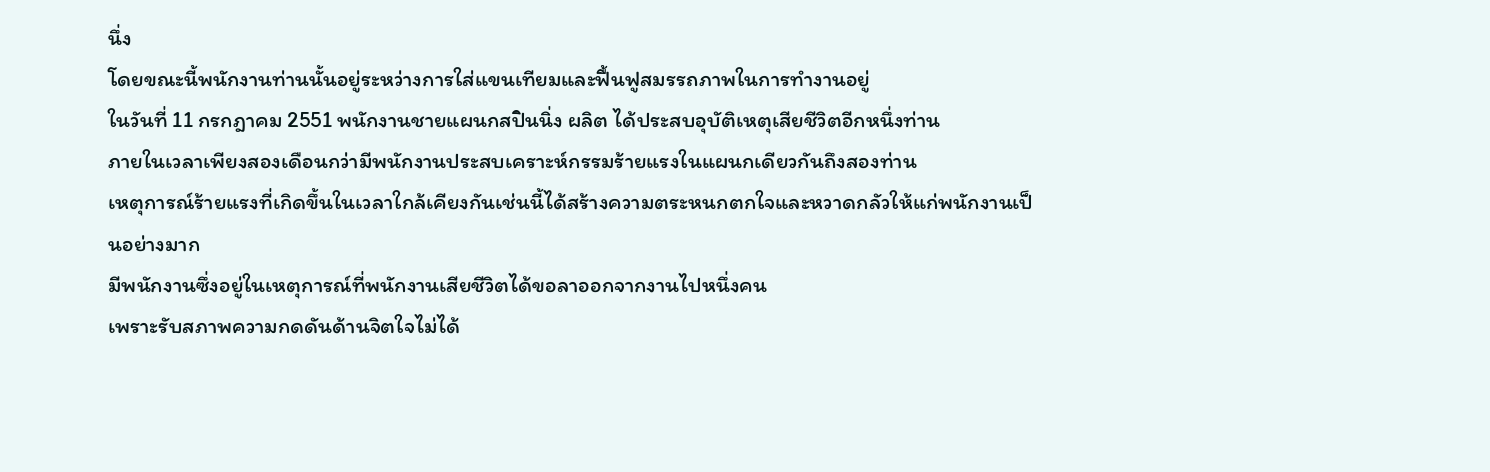นึ่ง
โดยขณะนี้พนักงานท่านนั้นอยู่ระหว่างการใส่แขนเทียมและฟื้นฟูสมรรถภาพในการทำงานอยู่
ในวันที่ 11 กรกฎาคม 2551 พนักงานชายแผนกสปินนิ่ง ผลิต ได้ประสบอุบัติเหตุเสียชีวิตอีกหนึ่งท่าน
ภายในเวลาเพียงสองเดือนกว่ามีพนักงานประสบเคราะห์กรรมร้ายแรงในแผนกเดียวกันถึงสองท่าน
เหตุการณ์ร้ายแรงที่เกิดขึ้นในเวลาใกล้เคียงกันเช่นนี้ได้สร้างความตระหนกตกใจและหวาดกลัวให้แก่พนักงานเป็นอย่างมาก
มีพนักงานซึ่งอยู่ในเหตุการณ์ที่พนักงานเสียชีวิตได้ขอลาออกจากงานไปหนึ่งคน
เพราะรับสภาพความกดดันด้านจิตใจไม่ได้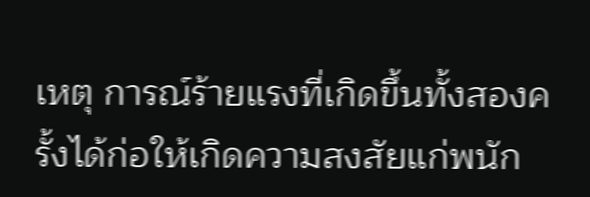เหตุ การณ์ร้ายแรงที่เกิดขึ้นทั้งสองครั้งได้ก่อให้เกิดความสงสัยแก่พนัก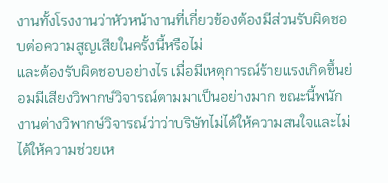งานทั้งโรงงานว่าหัวหน้างานที่เกี่ยวข้องต้องมีส่วนรับผิดชอบต่อความสูญเสียในครั้งนี้หรือไม่
และต้องรับผิดชอบอย่างไร เมื่อมีเหตุการณ์ร้ายแรงเกิดขึ้นย่อมมีเสียงวิพากษ์วิจารณ์ตามมาเป็นอย่างมาก ขณะนี้พนักงานต่างวิพากษ์วิจารณ์ว่าว่าบริษัทไม่ได้ให้ความสนใจและไม่ได้ให้ความช่วยเห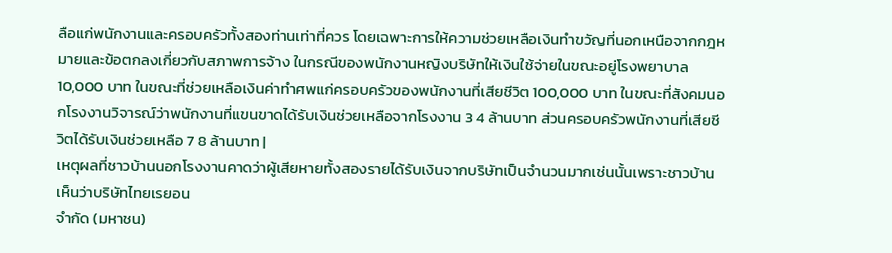ลือแก่พนักงานและครอบครัวทั้งสองท่านเท่าที่ควร โดยเฉพาะการให้ความช่วยเหลือเงินทำขวัญที่นอกเหนือจากกฎหมายและข้อตกลงเกี่ยวกับสภาพการจ้าง ในกรณีของพนักงานหญิงบริษัทให้เงินใช้จ่ายในขณะอยู่โรงพยาบาล 10,000 บาท ในขณะที่ช่วยเหลือเงินค่าทำศพแก่ครอบครัวของพนักงานที่เสียชีวิต 100,000 บาท ในขณะที่สังคมนอกโรงงานวิจารณ์ว่าพนักงานที่แขนขาดได้รับเงินช่วยเหลือจากโรงงาน 3 4 ล้านบาท ส่วนครอบครัวพนักงานที่เสียชีวิตได้รับเงินช่วยเหลือ 7 8 ล้านบาท |
เหตุผลที่ชาวบ้านนอกโรงงานคาดว่าผู้เสียหายทั้งสองรายได้รับเงินจากบริษัทเป็นจำนวนมากเช่นนั้นเพราะชาวบ้านเห็นว่าบริษัทไทยเรยอน
จำกัด (มหาชน)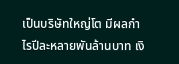เป็นบริษัทใหญ่โต มีผลกำไรปีละหลายพันล้านบาท เงิ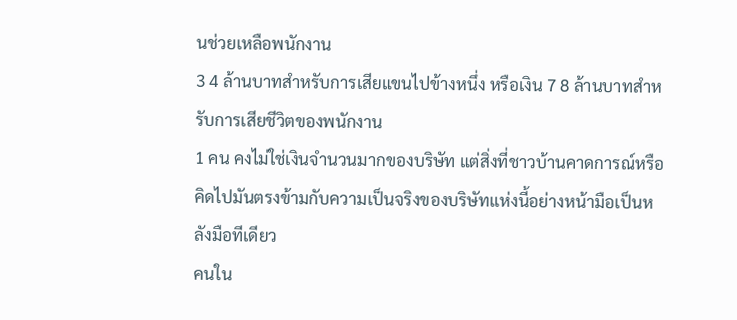นช่วยเหลือพนักงาน
3 4 ล้านบาทสำหรับการเสียแขนไปข้างหนึ่ง หรือเงิน 7 8 ล้านบาทสำหรับการเสียชีวิตของพนักงาน
1 คน คงไม่ใช่เงินจำนวนมากของบริษัท แต่สิ่งที่ชาวบ้านคาดการณ์หรือคิดไปมันตรงข้ามกับความเป็นจริงของบริษัทแห่งนี้อย่างหน้ามือเป็นหลังมือทีเดียว
คนใน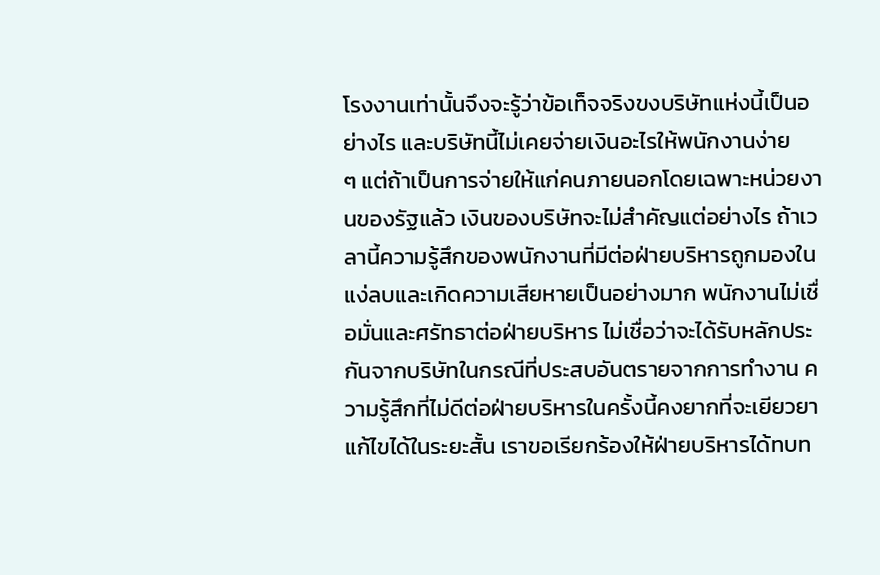โรงงานเท่านั้นจึงจะรู้ว่าข้อเท็จจริงขงบริษัทแห่งนี้เป็นอย่างไร และบริษัทนี้ไม่เคยจ่ายเงินอะไรให้พนักงานง่าย
ๆ แต่ถ้าเป็นการจ่ายให้แก่คนภายนอกโดยเฉพาะหน่วยงานของรัฐแล้ว เงินของบริษัทจะไม่สำคัญแต่อย่างไร ถ้าเวลานี้ความรู้สึกของพนักงานที่มีต่อฝ่ายบริหารถูกมองในแง่ลบและเกิดความเสียหายเป็นอย่างมาก พนักงานไม่เชื่อมั่นและศรัทธาต่อฝ่ายบริหาร ไม่เชื่อว่าจะได้รับหลักประกันจากบริษัทในกรณีที่ประสบอันตรายจากการทำงาน ความรู้สึกที่ไม่ดีต่อฝ่ายบริหารในครั้งนี้คงยากที่จะเยียวยาแก้ไขได้ในระยะสั้น เราขอเรียกร้องให้ฝ่ายบริหารได้ทบท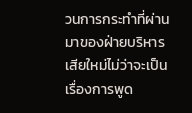วนการกระทำที่ผ่านมาของฝ่ายบริหารเสียใหม่ไม่ว่าจะเป็นเรื่องการพูด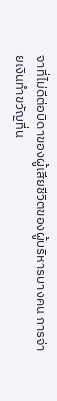จาที่ไม่ดีต่อบิดาของผู้เสียชีวิตของผู้บริหารบางคน การจ่ายเงินทำขวัญที่น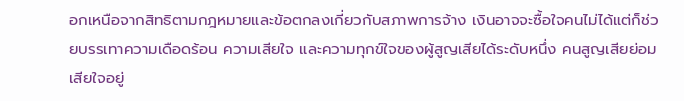อกเหนือจากสิทธิตามกฎหมายและข้อตกลงเกี่ยวกับสภาพการจ้าง เงินอาจจะซื้อใจคนไม่ได้แต่ก็ช่วยบรรเทาความเดือดร้อน ความเสียใจ และความทุกข์ใจของผู้สูญเสียได้ระดับหนึ่ง คนสูญเสียย่อมเสียใจอยู่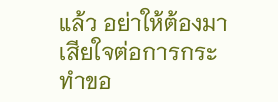แล้ว อย่าให้ต้องมาเสียใจต่อการกระทำขอ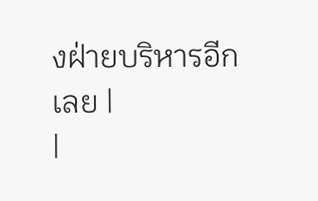งฝ่ายบริหารอีกเลย |
|